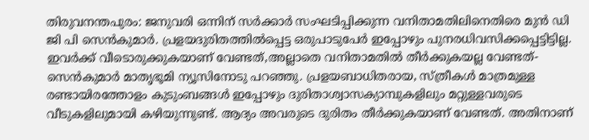തിരുവനന്തപുരം: ജനുവരി ഒന്നിന് സർക്കാർ സംഘടിപ്പിക്കുന്ന വനിതാമതിലിനെതിരെ മുൻ ഡി ജി പി സെൻകുമാർ. പ്രളയദുരിതത്തിൽപ്പെട്ട ഒരുപാടുപേർ ഇപ്പോഴും പുനരധിവസിക്കപ്പെട്ടിട്ടില്ല. ഇവർക്ക് വീടൊരുക്കുകയാണ് വേണ്ടത്,അല്ലാതെ വനിതാമതിൽ തീർക്കുകയല്ല വേണ്ടത്- സെൻകുമാർ മാതൃഭൂമി ന്യൂസിനോടു പറഞ്ഞു. പ്രളയബാധിതരായ, സ്ത്രീകൾ മാത്രമുള്ള രണ്ടായിരത്തോളം കുടുംബങ്ങൾ ഇപ്പോഴും ദുരിതാശ്വാസക്യാമ്പുകളിലും മറ്റുള്ളവരുടെ വീടുകളിലുമായി കഴിയുന്നുണ്ട്. ആദ്യം അവരുടെ ദുരിതം തീർക്കുകയാണ് വേണ്ടത്. അതിനാണ്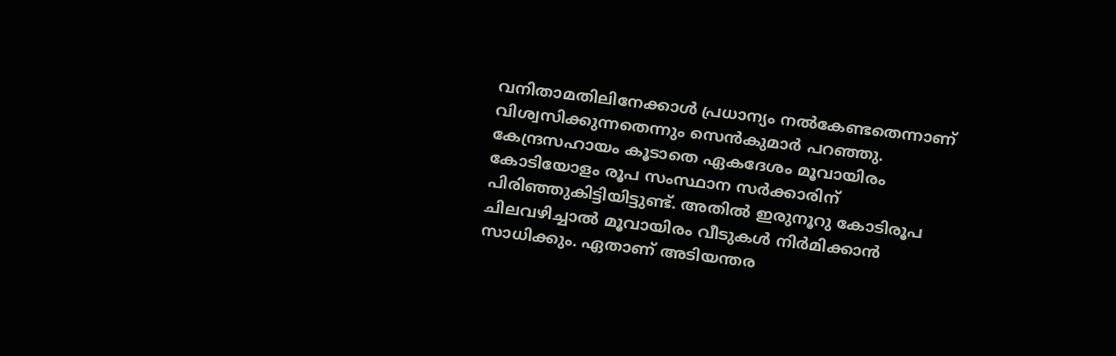വനിതാമതിലിനേക്കാൾ പ്രധാന്യം നൽകേണ്ടതെന്നാണ് വിശ്വസിക്കുന്നതെന്നും സെൻകുമാർ പറഞ്ഞു. കേന്ദ്രസഹായം കൂടാതെ ഏകദേശം മൂവായിരം കോടിയോളം രൂപ സംസ്ഥാന സർക്കാരിന് പിരിഞ്ഞുകിട്ടിയിട്ടുണ്ട്. അതിൽ ഇരുനൂറു കോടിരൂപ ചിലവഴിച്ചാൽ മൂവായിരം വീടുകൾ നിർമിക്കാൻ സാധിക്കും. ഏതാണ് അടിയന്തര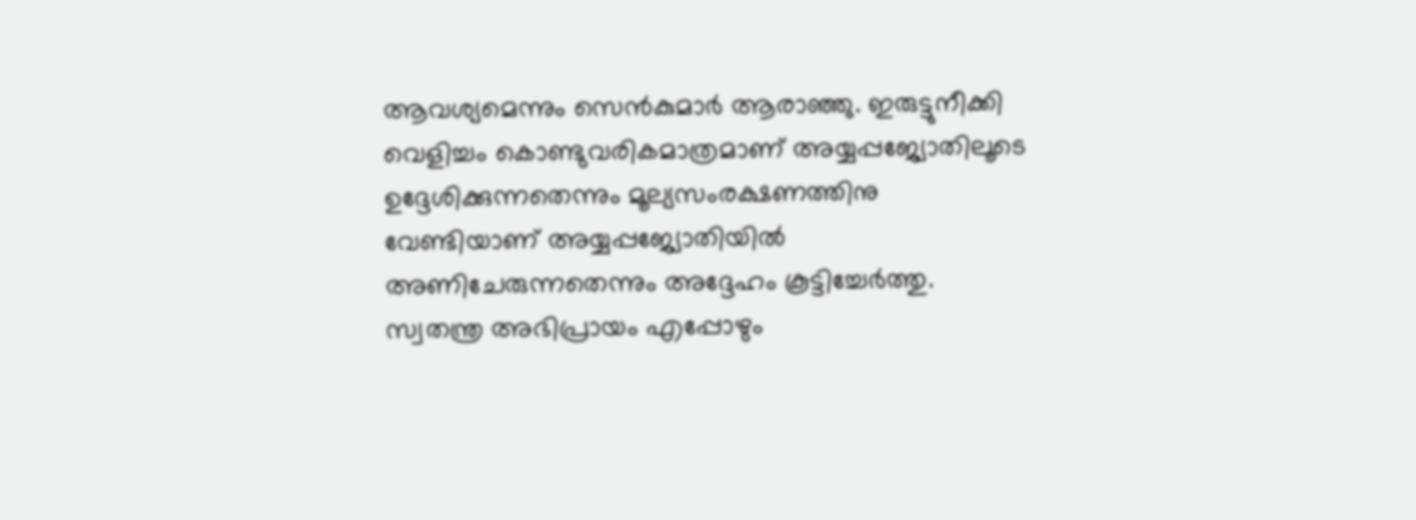ആവശ്യമെന്നും സെൻകുമാർ ആരാഞ്ഞു. ഇരുട്ടുനീക്കി വെളിച്ചം കൊണ്ടുവരികമാത്രമാണ് അയ്യപ്പജ്യോതിലൂടെ ഉദ്ദേശിക്കുന്നതെന്നും മൂല്യസംരക്ഷണത്തിനു വേണ്ടിയാണ് അയ്യപ്പജ്യോതിയിൽ അണിചേരുന്നതെന്നും അദ്ദേഹം കൂട്ടിച്ചേർത്തു. സ്വതന്ത്ര അഭിപ്രായം എപ്പോഴും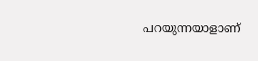പറയുന്നയാളാണ്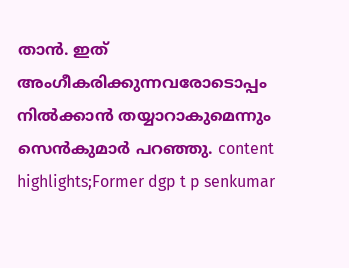താൻ. ഇത് അംഗീകരിക്കുന്നവരോടൊപ്പം നിൽക്കാൻ തയ്യാറാകുമെന്നും സെൻകുമാർ പറഞ്ഞു. content highlights;Former dgp t p senkumar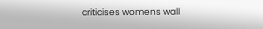criticises womens wall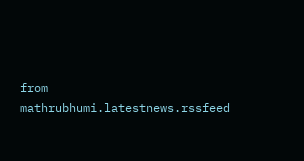from mathrubhumi.latestnews.rssfeed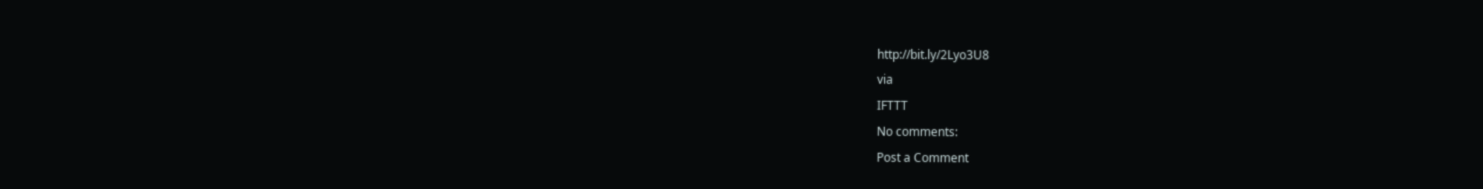http://bit.ly/2Lyo3U8
via
IFTTT
No comments:
Post a Comment